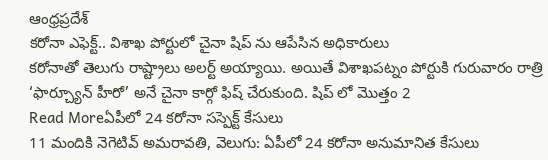ఆంధ్రప్రదేశ్
కరోనా ఎఫెక్ట్.. విశాఖ పోర్టులో చైనా షిప్ ను ఆపేసిన అధికారులు
కరోనాతో తెలుగు రాష్ట్రాలు అలర్ట్ అయ్యాయి. అయితే విశాఖపట్నం పోర్టుకి గురువారం రాత్రి ‘ఫార్చ్యూన్ హీరో’ అనే చైనా కార్గో ఫిష్ చేరుకుంది. షిప్ లో మొత్తం 2
Read Moreఏపీలో 24 కరోనా సస్పెక్ట్ కేసులు
11 మందికి నెగెటివ్ అమరావతి, వెలుగు: ఏపీలో 24 కరోనా అనుమానిత కేసులు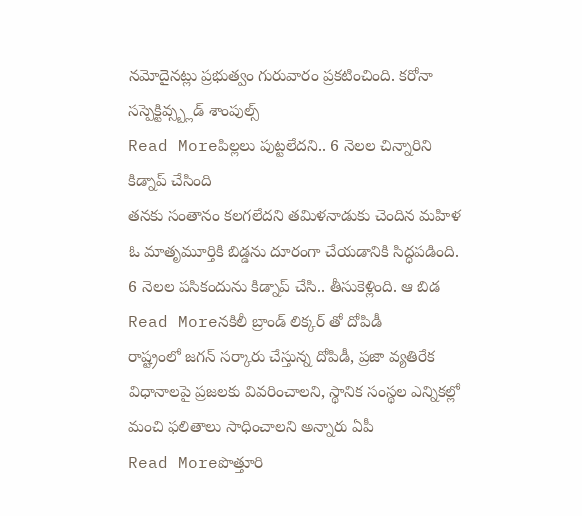నమోదైనట్లు ప్రభుత్వం గురువారం ప్రకటించింది. కరోనా సస్పెక్టివ్స్బ్లడ్ శాంపుల్స్
Read Moreపిల్లలు పుట్టలేదని.. 6 నెలల చిన్నారిని కిడ్నాప్ చేసింది
తనకు సంతానం కలగలేదని తమిళనాడుకు చెందిన మహిళ ఓ మాతృమూర్తికి బిడ్డను దూరంగా చేయడానికి సిద్ధపడింది. 6 నెలల పసికందును కిడ్నాప్ చేసి.. తీసుకెళ్లింది. ఆ బిడ
Read Moreనకిలీ బ్రాండ్ లిక్కర్ తో దోపిడీ
రాష్ట్రంలో జగన్ సర్కారు చేస్తున్న దోపిడీ, ప్రజా వ్యతిరేక విధానాలపై ప్రజలకు వివరించాలని, స్థానిక సంస్థల ఎన్నికల్లో మంచి ఫలితాలు సాధించాలని అన్నారు ఏపీ
Read Moreపొత్తూరి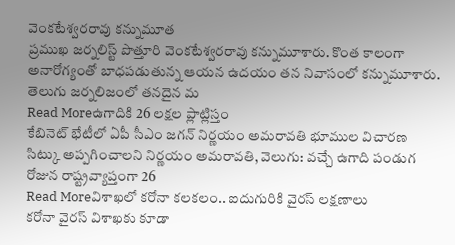వెంకటేశ్వరరావు కన్నుమూత
ప్రముఖ జర్నలిస్ట్ పొత్తూరి వెంకటేశ్వరరావు కన్నుమూశారు. కొంత కాలంగా అనారోగ్యంతో బాధపడుతున్న ఆయన ఉదయం తన నివాసంలో కన్నుమూశారు. తెలుగు జర్నలిజంలో తనదైన మ
Read Moreఉగాదికి 26 లక్షల ప్లాట్లిస్తం
కేబినెట్ భేటీలో ఏపీ సీఎం జగన్ నిర్ణయం అమరావతి భూముల విచారణ సిట్కు అప్పగించాలని నిర్ణయం అమరావతి, వెలుగు: వచ్చే ఉగాది పండుగ రోజున రాష్ట్రవ్యాప్తంగా 26
Read Moreవిశాఖలో కరోనా కలకలం.. ఐదుగురికి వైరస్ లక్షణాలు
కరోనా వైరస్ విశాఖకు కూడా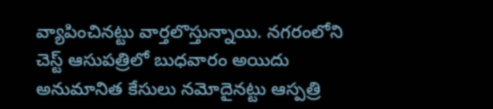వ్యాపించినట్టు వార్తలొస్తున్నాయి. నగరంలోని చెస్ట్ ఆసుపత్రిలో బుధవారం అయిదు అనుమానిత కేసులు నమోదైనట్టు ఆస్పత్రి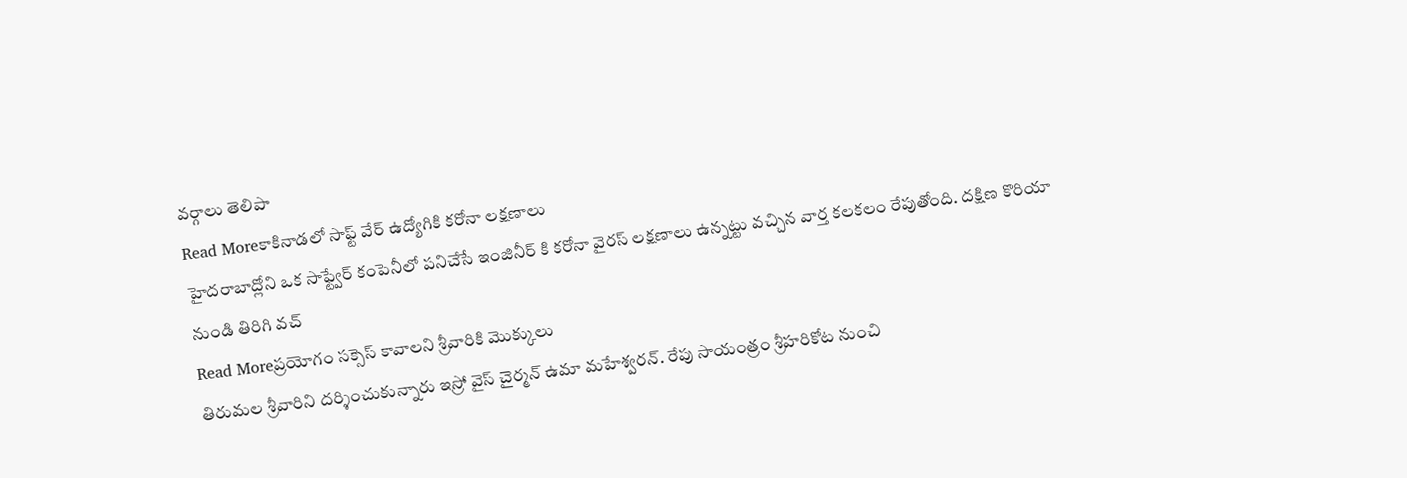వర్గాలు తెలిపా
Read Moreకాకినాడలో సాఫ్ట్ వేర్ ఉద్యోగికి కరోనా లక్షణాలు
హైదరాబాద్లోని ఒక సాఫ్ట్వేర్ కంపెనీలో పనిచేసే ఇంజినీర్ కి కరోనా వైరస్ లక్షణాలు ఉన్నట్టు వచ్చిన వార్త కలకలం రేపుతోంది. దక్షిణ కొరియా నుండి తిరిగి వచ్
Read Moreప్రయోగం సక్సెస్ కావాలని శ్రీవారికి మొక్కులు
తిరుమల శ్రీవారిని దర్శించుకున్నారు ఇస్రో వైస్ చైర్మన్ ఉమా మహేశ్వరన్. రేపు సాయంత్రం శ్రీహరికోట నుంచి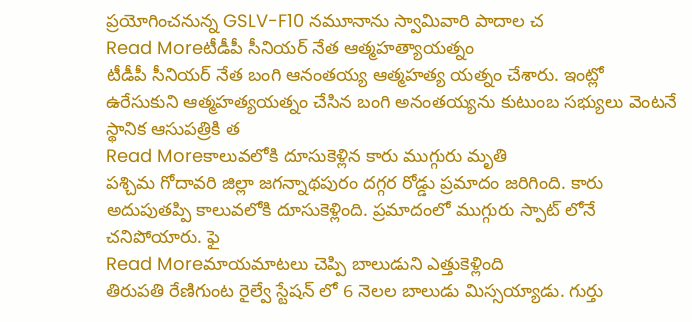ప్రయోగించనున్న GSLV-F10 నమూనాను స్వామివారి పాదాల చ
Read Moreటీడీపీ సీనియర్ నేత ఆత్మహత్యాయత్నం
టీడీపీ సీనియర్ నేత బంగి ఆనంతయ్య ఆత్మహత్య యత్నం చేశారు. ఇంట్లో ఉరేసుకుని ఆత్మహత్యయత్నం చేసిన బంగి అనంతయ్యను కుటుంబ సభ్యులు వెంటనే స్థానిక ఆసుపత్రికి త
Read Moreకాలువలోకి దూసుకెళ్లిన కారు ముగ్గురు మృతి
పశ్చిమ గోదావరి జిల్లా జగన్నాథపురం దగ్గర రోడ్డు ప్రమాదం జరిగింది. కారు అదుపుతప్పి కాలువలోకి దూసుకెళ్లింది. ప్రమాదంలో ముగ్గురు స్పాట్ లోనే చనిపోయారు. ఫై
Read Moreమాయమాటలు చెప్పి బాలుడుని ఎత్తుకెళ్లింది
తిరుపతి రేణిగుంట రైల్వే స్టేషన్ లో 6 నెలల బాలుడు మిస్సయ్యాడు. గుర్తు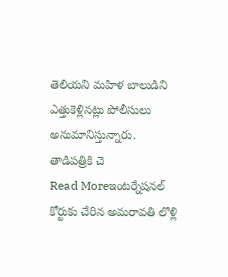తెలియని మహిళ బాలుడిని ఎత్తుకెళ్లినట్లు పోలీసులు అనుమానిస్తున్నారు. తాడిపత్రికి చె
Read Moreఇంటర్నేషనల్ కోర్టుకు చేరిన అమరావతి లొళ్లి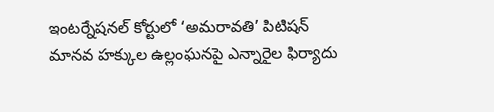ఇంటర్నేషనల్ కోర్టులో ‘అమరావతి’ పిటిషన్ మానవ హక్కుల ఉల్లంఘనపై ఎన్నారైల ఫిర్యాదు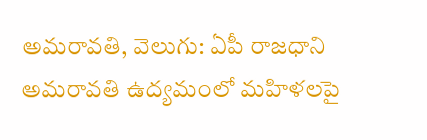అమరావతి, వెలుగు: ఏపీ రాజధాని అమరావతి ఉద్యమంలో మహిళలపై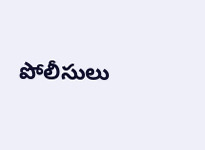పోలీసులు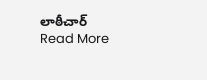లాఠీచార్
Read More